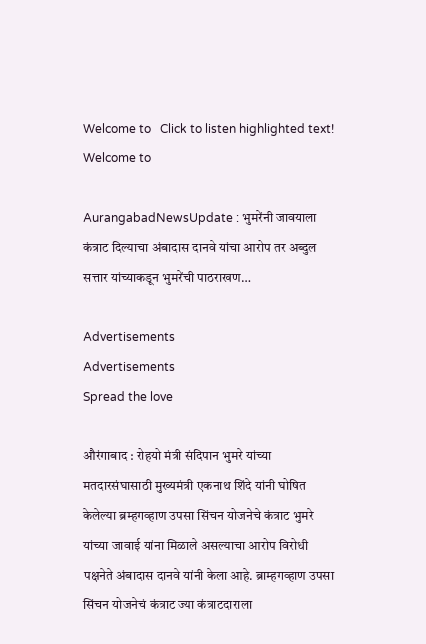Welcome to   Click to listen highlighted text! Welcome to

AurangabadNewsUpdate : भुमरेंनी जावयाला कंत्राट दिल्याचा अंबादास दानवे यांचा आरोप तर अब्दुल सत्तार यांच्याकडून भुमरेंची पाठराखण…

Advertisements
Advertisements
Spread the love

औरंगाबाद : रोहयो मंत्री संदिपान भुमरे यांच्या मतदारसंघासाठी मुख्यमंत्री एकनाथ शिंदे यांनी घोषित केलेल्या ब्रम्हगव्हाण उपसा सिंचन योजनेचे कंत्राट भुमरे यांच्या जावाई यांना मिळाले असल्याचा आरोप विरोधी पक्षनेते अंबादास दानवे यांनी केला आहे. ब्राम्हगव्हाण उपसा सिंचन योजनेचं कंत्राट ज्या कंत्राटदाराला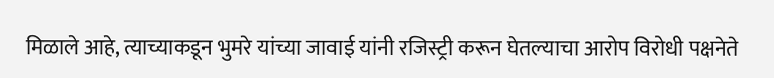मिळाले आहे, त्याच्याकडून भुमरे यांच्या जावाई यांनी रजिस्ट्री करून घेतल्याचा आरोप विरोधी पक्षनेते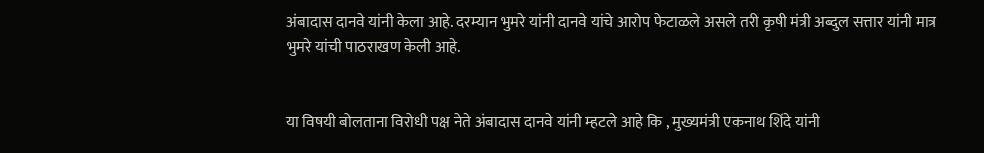अंबादास दानवे यांनी केला आहे. दरम्यान भुमरे यांनी दानवे यांचे आरोप फेटाळले असले तरी कृषी मंत्री अब्दुल सत्तार यांनी मात्र भुमरे यांची पाठराखण केली आहे.


या विषयी बोलताना विरोधी पक्ष नेते अंबादास दानवे यांनी म्हटले आहे कि , मुख्यमंत्री एकनाथ शिंदे यांनी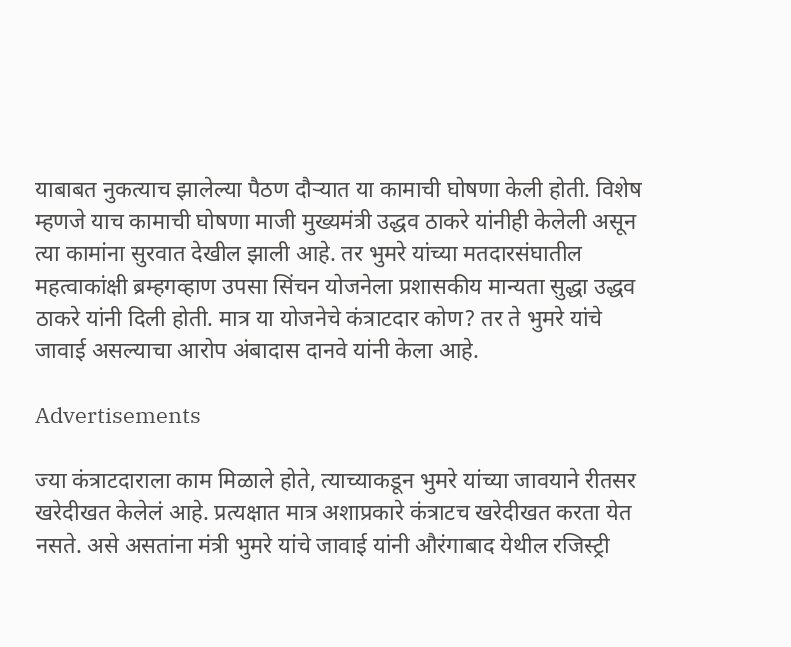याबाबत नुकत्याच झालेल्या पैठण दौऱ्यात या कामाची घोषणा केली होती. विशेष म्हणजे याच कामाची घोषणा माजी मुख्यमंत्री उद्धव ठाकरे यांनीही केलेली असून त्या कामांना सुरवात देखील झाली आहे. तर भुमरे यांच्या मतदारसंघातील महत्वाकांक्षी ब्रम्हगव्हाण उपसा सिंचन योजनेला प्रशासकीय मान्यता सुद्धा उद्धव ठाकरे यांनी दिली होती. मात्र या योजनेचे कंत्राटदार कोण? तर ते भुमरे यांचे जावाई असल्याचा आरोप अंबादास दानवे यांनी केला आहे.

Advertisements

ज्या कंत्राटदाराला काम मिळाले होते, त्याच्याकडून भुमरे यांच्या जावयाने रीतसर खरेदीखत केलेलं आहे. प्रत्यक्षात मात्र अशाप्रकारे कंत्राटच खरेदीखत करता येत नसते. असे असतांना मंत्री भुमरे यांचे जावाई यांनी औरंगाबाद येथील रजिस्ट्री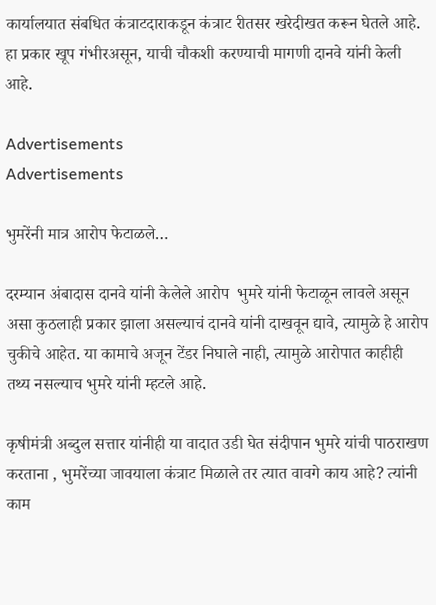कार्यालयात संबधित कंत्राटदाराकडून कंत्राट रीतसर खरेदीखत करून घेतले आहे. हा प्रकार खूप गंभीरअसून, याची चौकशी करण्याची मागणी दानवे यांनी केली आहे.

Advertisements
Advertisements

भुमरेंनी मात्र आरोप फेटाळले…

दरम्यान अंबादास दानवे यांनी केलेले आरोप  भुमरे यांनी फेटाळून लावले असून असा कुठलाही प्रकार झाला असल्याचं दानवे यांनी दाखवून द्यावे, त्यामुळे हे आरोप चुकीचे आहेत. या कामाचे अजून टेंडर निघाले नाही, त्यामुळे आरोपात काहीही तथ्य नसल्याच भुमरे यांनी म्हटले आहे.

कृषीमंत्री अब्दुल सत्तार यांनीही या वादात उडी घेत संदीपान भुमरे यांची पाठराखण करताना , भुमरेंच्या जावयाला कंत्राट मिळाले तर त्यात वावगे काय आहे? त्यांनी काम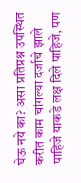घेऊ नये का? असा प्रतिप्रश्न उपस्थित करीत काम चांगल्या दर्जाचे झाले पाहिजे याकडे लक्ष दिले पाहिजे, पण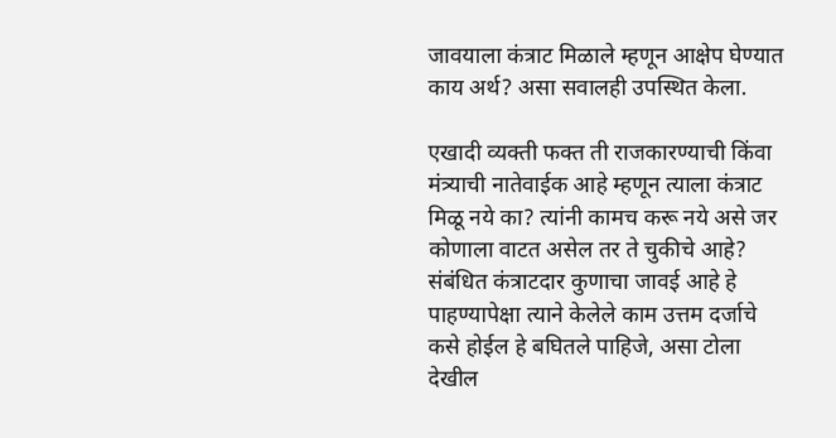जावयाला कंत्राट मिळाले म्हणून आक्षेप घेण्यात काय अर्थ? असा सवालही उपस्थित केला.

एखादी व्यक्ती फक्त ती राजकारण्याची किंवा मंत्र्याची नातेवाईक आहे म्हणून त्याला कंत्राट मिळू नये का? त्यांनी कामच करू नये असे जर कोणाला वाटत असेल तर ते चुकीचे आहे? संबंधित कंत्राटदार कुणाचा जावई आहे हे पाहण्यापेक्षा त्याने केलेले काम उत्तम दर्जाचे कसे होईल हे बघितले पाहिजे, असा टोला देखील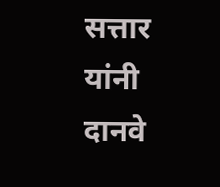सत्तार यांनी दानवे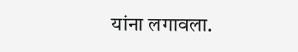यांना लगावला.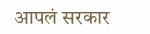आपलं सरकार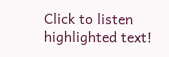Click to listen highlighted text!